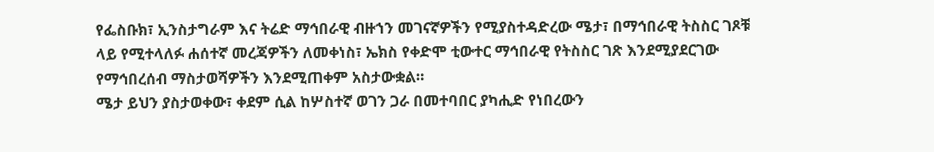የፌስቡክ፣ ኢንስታግራም እና ትሬድ ማኅበራዊ ብዙኀን መገናኛዎችን የሚያስተዳድረው ሜታ፣ በማኅበራዊ ትስስር ገጾቹ ላይ የሚተላለፉ ሐሰተኛ መረጃዎችን ለመቀነስ፣ ኤክስ የቀድሞ ቲውተር ማኅበራዊ የትስስር ገጽ እንደሚያደርገው የማኅበረሰብ ማስታወሻዎችን እንደሚጠቀም አስታውቋል።
ሜታ ይህን ያስታወቀው፣ ቀደም ሲል ከሦስተኛ ወገን ጋራ በመተባበር ያካሒድ የነበረውን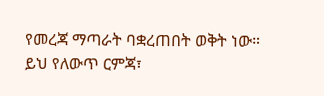የመረጃ ማጣራት ባቋረጠበት ወቅት ነው።
ይህ የለውጥ ርምጃ፣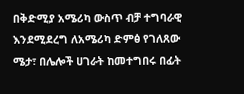በቅድሚያ አሜሪካ ውስጥ ብቻ ተግባራዊ እንደሚደረግ ለአሜሪካ ድምፅ የገለጸው ሜታ፣ በሌሎች ሀገራት ከመተግበሩ በፊት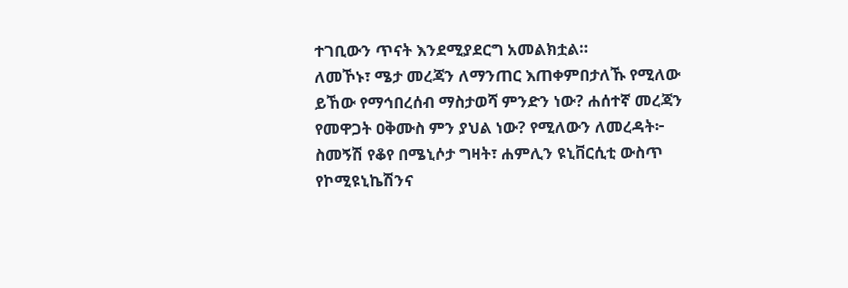ተገቢውን ጥናት እንደሚያደርግ አመልክቷል።
ለመኾኑ፣ ሜታ መረጃን ለማንጠር እጠቀምበታለኹ የሚለው ይኸው የማኅበረሰብ ማስታወሻ ምንድን ነው? ሐሰተኛ መረጃን የመዋጋት ዐቅሙስ ምን ያህል ነው? የሚለውን ለመረዳት፦ ስመኝሽ የቆየ በሜኒሶታ ግዛት፣ ሐምሊን ዩኒቨርሲቲ ውስጥ የኮሚዩኒኬሽንና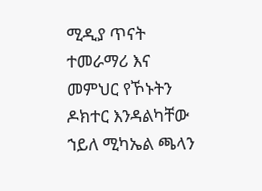ሚዲያ ጥናት ተመራማሪ እና መምህር የኾኑትን ዶክተር እንዳልካቸው ኀይለ ሚካኤል ጫላን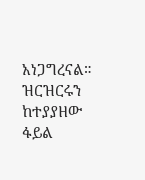አነጋግረናል።
ዝርዝርሩን ከተያያዘው ፋይል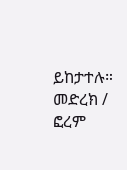ይከታተሉ።
መድረክ / ፎረም